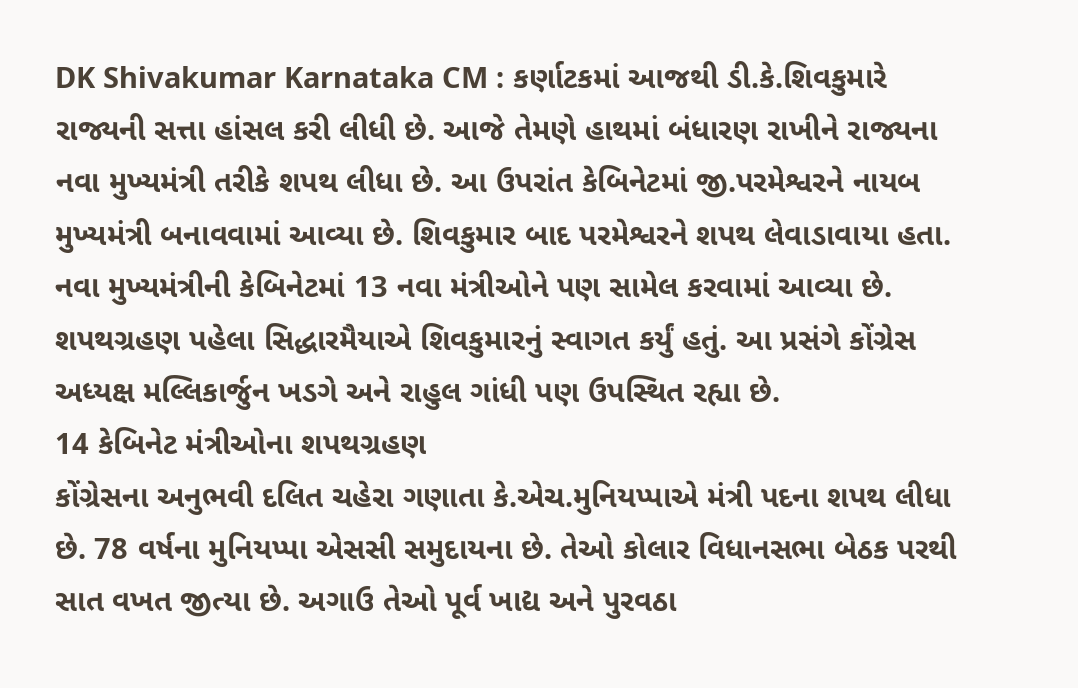DK Shivakumar Karnataka CM : કર્ણાટકમાં આજથી ડી.કે.શિવકુમારે રાજ્યની સત્તા હાંસલ કરી લીધી છે. આજે તેમણે હાથમાં બંધારણ રાખીને રાજ્યના નવા મુખ્યમંત્રી તરીકે શપથ લીધા છે. આ ઉપરાંત કેબિનેટમાં જી.પરમેશ્વરને નાયબ મુખ્યમંત્રી બનાવવામાં આવ્યા છે. શિવકુમાર બાદ પરમેશ્વરને શપથ લેવાડાવાયા હતા. નવા મુખ્યમંત્રીની કેબિનેટમાં 13 નવા મંત્રીઓને પણ સામેલ કરવામાં આવ્યા છે. શપથગ્રહણ પહેલા સિદ્ધારમૈયાએ શિવકુમારનું સ્વાગત કર્યું હતું. આ પ્રસંગે કોંગ્રેસ અધ્યક્ષ મલ્લિકાર્જુન ખડગે અને રાહુલ ગાંધી પણ ઉપસ્થિત રહ્યા છે.
14 કેબિનેટ મંત્રીઓના શપથગ્રહણ
કોંગ્રેસના અનુભવી દલિત ચહેરા ગણાતા કે.એચ.મુનિયપ્પાએ મંત્રી પદના શપથ લીધા છે. 78 વર્ષના મુનિયપ્પા એસસી સમુદાયના છે. તેઓ કોલાર વિધાનસભા બેઠક પરથી સાત વખત જીત્યા છે. અગાઉ તેઓ પૂર્વ ખાદ્ય અને પુરવઠા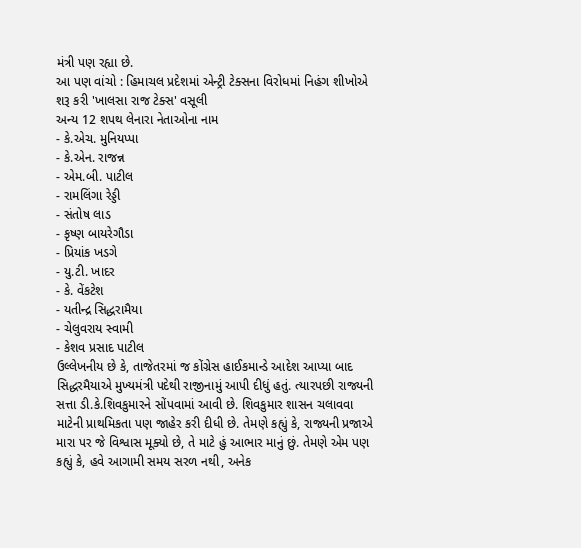મંત્રી પણ રહ્યા છે.
આ પણ વાંચો : હિમાચલ પ્રદેશમાં એન્ટ્રી ટેક્સના વિરોધમાં નિહંગ શીખોએ શરૂ કરી 'ખાલસા રાજ ટેક્સ' વસૂલી
અન્ય 12 શપથ લેનારા નેતાઓના નામ
- કે.એચ. મુનિયપ્પા
- કે.એન. રાજન્ન
- એમ.બી. પાટીલ
- રામલિંગા રેડ્ડી
- સંતોષ લાડ
- કૃષ્ણ બાયરેગૌડા
- પ્રિયાંક ખડગે
- યુ.ટી. ખાદર
- કે. વેંકટેશ
- યતીન્દ્ર સિદ્ધરામૈયા
- ચેલુવરાય સ્વામી
- કેશવ પ્રસાદ પાટીલ
ઉલ્લેખનીય છે કે, તાજેતરમાં જ કોંગ્રેસ હાઈકમાન્ડે આદેશ આપ્યા બાદ સિદ્ધરમૈયાએ મુખ્યમંત્રી પદેથી રાજીનામું આપી દીધું હતું. ત્યારપછી રાજ્યની સત્તા ડી.કે.શિવકુમારને સોંપવામાં આવી છે. શિવકુમાર શાસન ચલાવવા માટેની પ્રાથમિકતા પણ જાહેર કરી દીધી છે. તેમણે કહ્યું કે, રાજ્યની પ્રજાએ મારા પર જે વિશ્વાસ મૂક્યો છે, તે માટે હું આભાર માનું છું. તેમણે એમ પણ કહ્યું કે, હવે આગામી સમય સરળ નથી, અનેક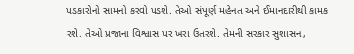પડકારોનો સામનો કરવો પડશે. તેઓ સંપૂર્ણ મહેનત અને ઈમાનદારીથી કામક રશે. તેઓ પ્રજાના વિશ્વાસ પર ખરા ઉતરશે. તેમની સરકાર સુશાસન,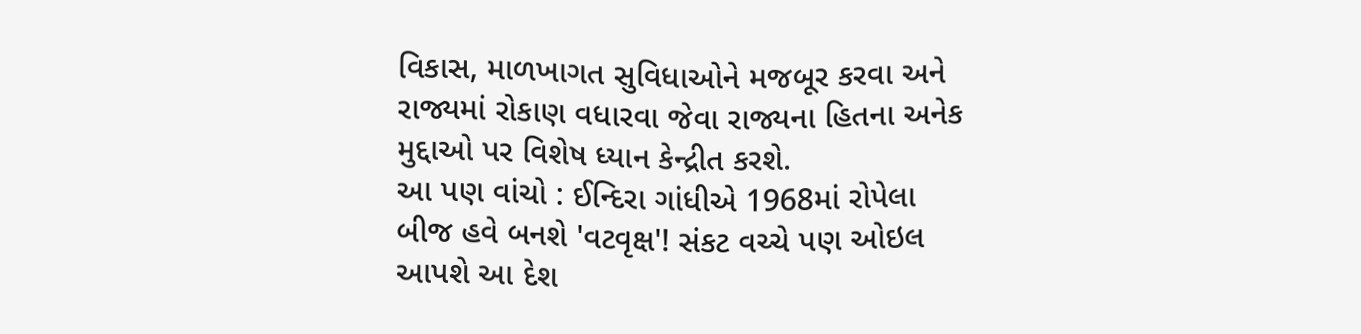વિકાસ, માળખાગત સુવિધાઓને મજબૂર કરવા અને રાજ્યમાં રોકાણ વધારવા જેવા રાજ્યના હિતના અનેક મુદ્દાઓ પર વિશેષ ધ્યાન કેન્દ્રીત કરશે.
આ પણ વાંચો : ઈન્દિરા ગાંધીએ 1968માં રોપેલા બીજ હવે બનશે 'વટવૃક્ષ'! સંકટ વચ્ચે પણ ઓઇલ આપશે આ દેશ